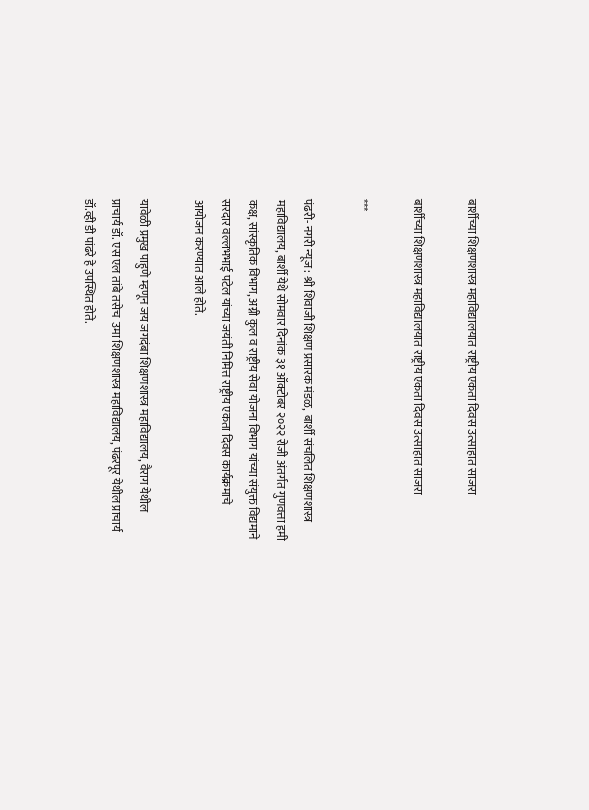बार्शीच्या शिक्षणशास्त्र महाविद्यालयात राष्ट्रीय एकता दिवस उत्साहात साजरा

बार्शीच्या शिक्षणशास्त्र महाविद्यालयात राष्ट्रीय एकता दिवस उत्साहात साजरा

***

पंढरी- नगरी न्यूज : श्री शिवाजी शिक्षण प्रसारक मंडळ,  बार्शी संचलित शिक्षणशास्त्र महाविद्यालय, बार्शी येथे सोमवार दिनांक ३१ ऑक्टोबर २०२२ रोजी अंतर्गत गुणवत्ता हमी कक्ष, सांस्कृतिक विभाग, अग्नी कुल व राष्ट्रीय सेवा योजना विभाग यांच्या संयुक्त विद्यमाने सरदार वल्लभभाई पटेल यांच्या जयंती निमित्त राष्ट्रीय एकता दिवस कार्यक्रमाचे आयोजन करण्यात आले होते.

यावेळी प्रमुख पाहुणे म्हणून जय जगदंबा शिक्षणशास्त्र महाविद्यालय, वैराग येथील प्राचार्य डॉ. एस एल तांबे तसेच  उमा शिक्षणशास्त्र महाविद्यालय, पंढरपूर येथील प्राचार्य डॉ.व्ही डी पांढरे हे उपस्थित होते.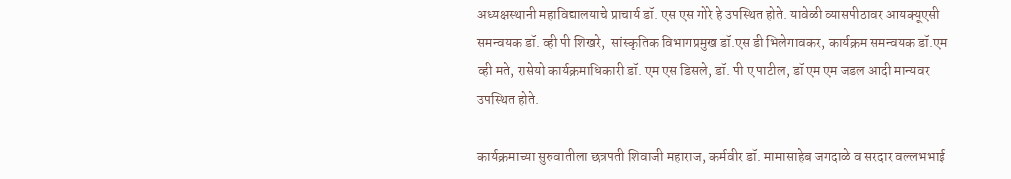अध्यक्षस्थानी महाविद्यालयाचे प्राचार्य डॉ. एस एस गोरे हे उपस्थित होते. यावेळी व्यासपीठावर आयक्यूएसी  समन्वयक डॉ. व्ही पी शिखरे,  सांस्कृतिक विभागप्रमुख डॉ.एस डी भिलेगावकर, कार्यक्रम समन्वयक डॉ.एम व्ही मते, रासेयो कार्यक्रमाधिकारी डॉ. एम एस डिसले, डॉ. पी ए पाटील, डॉ एम एम जडल आदी मान्यवर उपस्थित होते.

कार्यक्रमाच्या सुरुवातीला छत्रपती शिवाजी महाराज, कर्मवीर डॉ. मामासाहेब जगदाळे व सरदार वल्लभभाई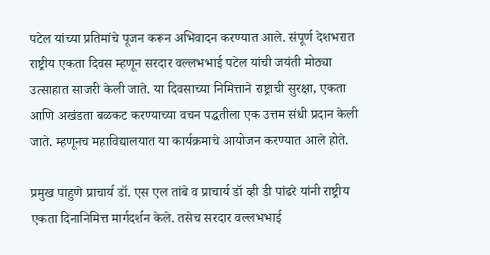पटेल यांच्या प्रतिमांचे पूजन करून अभिवादन करण्यात आले. संपूर्ण देशभरात राष्ट्रीय एकता दिवस म्हणून सरदार वल्लभभाई पटेल यांची जयंती मोठ्या उत्साहात साजरी केली जाते. या दिवसाच्या निमित्ताने राष्ट्राची सुरक्षा, एकता आणि अखंडता बळकट करण्याच्या वचन पद्धतीला एक उत्तम संधी प्रदान केली जाते. म्हणूनच महाविद्यालयात या कार्यक्रमाचे आयोजन करण्यात आले होते.

प्रमुख पाहुणे प्राचार्य डॉ. एस एल तांबे व प्राचार्य डॉ व्ही डी पांढरे यांनी राष्ट्रीय एकता दिनानिमित्त मार्गदर्शन केले. तसेच सरदार वल्लभभाई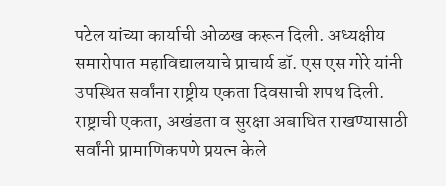पटेल यांच्या कार्याची ओळख करून दिली. अध्यक्षीय समारोपात महाविद्यालयाचे प्राचार्य डॉ. एस एस गोरे यांनी उपस्थित सर्वांना राष्ट्रीय एकता दिवसाची शपथ दिली. राष्ट्राची एकता, अखंडता व सुरक्षा अबाधित राखण्यासाठी सर्वांनी प्रामाणिकपणे प्रयत्न केले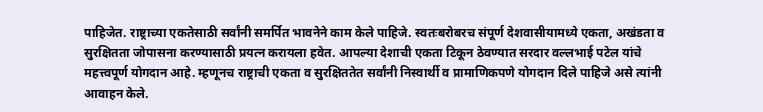पाहिजेत. राष्ट्राच्या एकतेसाठी सर्वांनी समर्पित भावनेने काम केले पाहिजे. स्वतःबरोबरच संपूर्ण देशवासीयामध्ये एकता, अखंडता व सुरक्षितता जोपासना करण्यासाठी प्रयत्न करायला हवेत. आपल्या देशाची एकता टिकून ठेवण्यात सरदार वल्लभाई पटेल यांचे महत्त्वपूर्ण योगदान आहे. म्हणूनच राष्ट्राची एकता व सुरक्षिततेत सर्वांनी निस्वार्थी व प्रामाणिकपणे योगदान दिले पाहिजे असे त्यांनी आवाहन केले.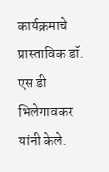कार्यक्रमाचे प्रास्ताविक डॉ. एस डी भिलेगावकर यांनी केले.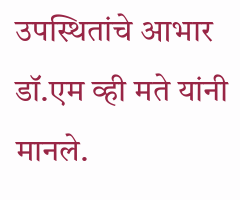उपस्थितांचे आभार डॉ.एम व्ही मते यांनी मानले.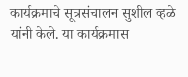कार्यक्रमाचे सूत्रसंचालन सुशील व्हळे यांनी केले. या कार्यक्रमास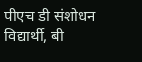पीएच डी संशोधन विद्यार्थी, बी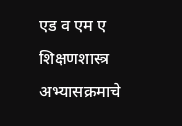एड व एम ए शिक्षणशास्त्र अभ्यासक्रमाचे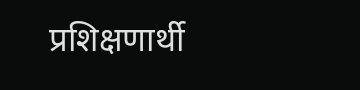प्रशिक्षणार्थी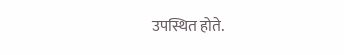उपस्थित होते.